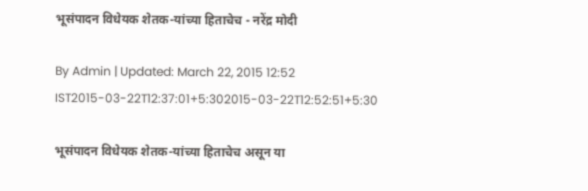भूसंपादन विधेयक शेतक-यांच्या हिताचेच - नरेंद्र मोदी

By Admin | Updated: March 22, 2015 12:52 IST2015-03-22T12:37:01+5:302015-03-22T12:52:51+5:30

भूसंपादन विधेयक शेतक-यांच्या हिताचेच असून या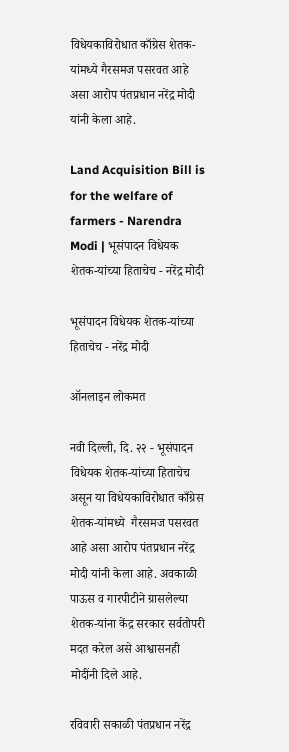विधेयकाविरोधात काँग्रेस शेतक-यांमध्ये गैरसमज पसरवत आहे असा आरोप पंतप्रधान नरेंद्र मोदी यांनी केला आहे.

Land Acquisition Bill is for the welfare of farmers - Narendra Modi | भूसंपादन विधेयक शेतक-यांच्या हिताचेच - नरेंद्र मोदी

भूसंपादन विधेयक शेतक-यांच्या हिताचेच - नरेंद्र मोदी

ऑनलाइन लोकमत

नवी दिल्ली, दि. २२ - भूसंपादन विधेयक शेतक-यांच्या हिताचेच असून या विधेयकाविरोधात काँग्रेस शेतक-यांमध्ये  गैरसमज पसरवत आहे असा आरोप पंतप्रधान नरेंद्र मोदी यांनी केला आहे. अवकाळी पाऊस व गारपीटीने ग्रासलेल्या शेतक-यांना केंद्र सरकार सर्वतोपरी मदत करेल असे आश्वासनही मोदींनी दिले आहे.

रविवारी सकाळी पंतप्रधान नरेंद्र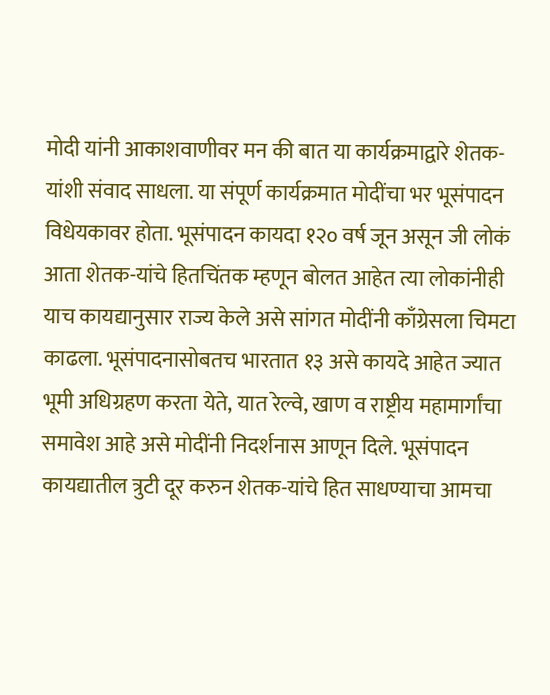मोदी यांनी आकाशवाणीवर मन की बात या कार्यक्रमाद्वारे शेतक-यांशी संवाद साधला. या संपूर्ण कार्यक्रमात मोदींचा भर भूसंपादन विधेयकावर होता. भूसंपादन कायदा १२० वर्ष जून असून जी लोकं आता शेतक-यांचे हितचिंतक म्हणून बोलत आहेत त्या लोकांनीही याच कायद्यानुसार राज्य केले असे सांगत मोदींनी काँग्रेसला चिमटा काढला. भूसंपादनासोबतच भारतात १३ असे कायदे आहेत ज्यात भूमी अधिग्रहण करता येते, यात रेल्वे, खाण व राष्ट्रीय महामार्गांचा समावेश आहे असे मोदींनी निदर्शनास आणून दिले. भूसंपादन कायद्यातील त्रुटी दूर करुन शेतक-यांचे हित साधण्याचा आमचा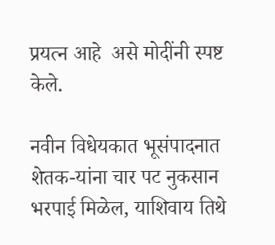प्रयत्न आहे  असे मोदींनी स्पष्ट केले.

नवीन विधेयकात भूसंपादनात शेतक-यांना चार पट नुकसान भरपाई मिळेल, याशिवाय तिथे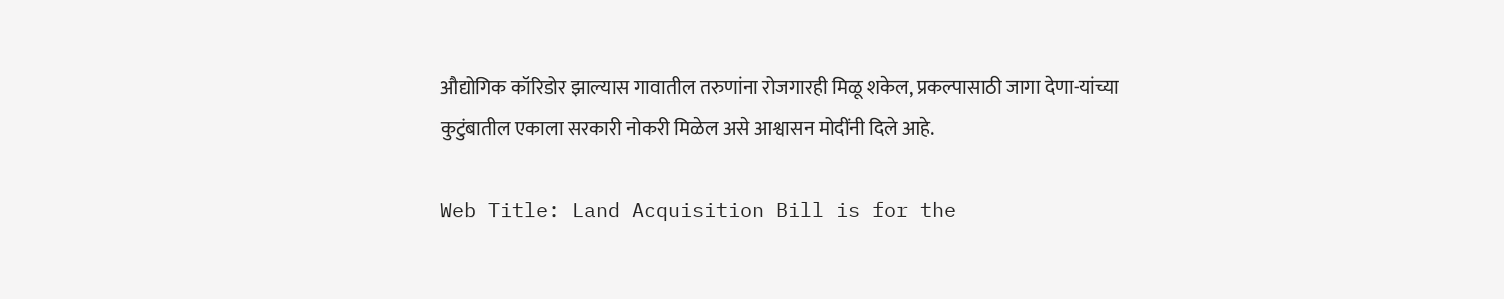औद्योगिक कॉरिडोर झाल्यास गावातील तरुणांना रोजगारही मिळू शकेल, प्रकल्पासाठी जागा देणा-यांच्या कुटुंबातील एकाला सरकारी नोकरी मिळेल असे आश्वासन मोदींनी दिले आहे.

Web Title: Land Acquisition Bill is for the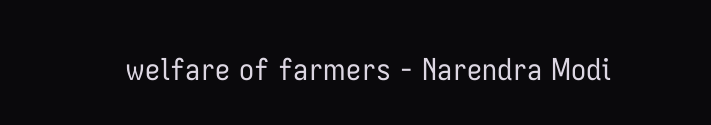welfare of farmers - Narendra Modi